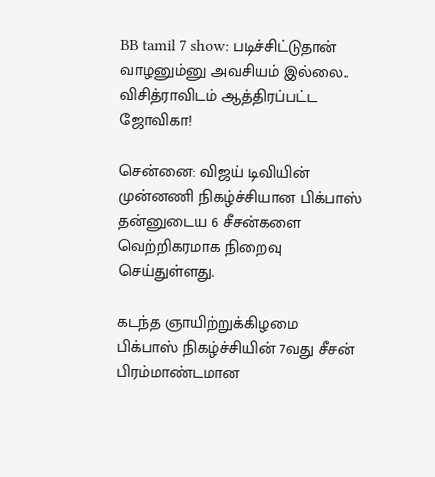BB tamil 7 show: படிச்சிட்டுதான் வாழனும்னு அவசியம் இல்லை.. விசித்ராவிடம் ஆத்திரப்பட்ட ஜோவிகா!

சென்னை: விஜய் டிவியின் முன்னணி நிகழ்ச்சியான பிக்பாஸ் தன்னுடைய 6 சீசன்களை வெற்றிகரமாக நிறைவு செய்துள்ளது.

கடந்த ஞாயிற்றுக்கிழமை பிக்பாஸ் நிகழ்ச்சியின் 7வது சீசன் பிரம்மாண்டமான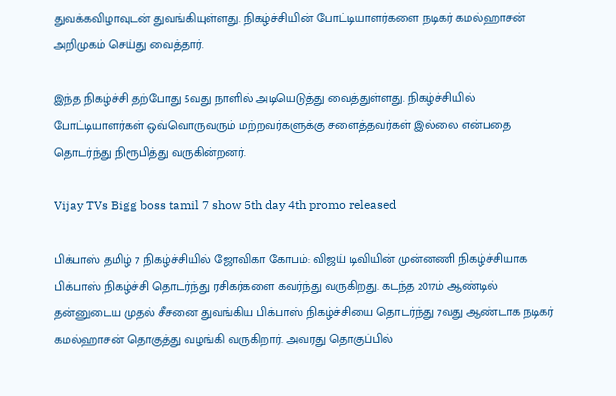துவக்கவிழாவுடன் துவங்கியுள்ளது. நிகழ்ச்சியின் போட்டியாளர்களை நடிகர் கமல்ஹாசன் அறிமுகம் செய்து வைத்தார்.

இந்த நிகழ்ச்சி தற்போது 5வது நாளில் அடியெடுத்து வைத்துள்ளது. நிகழ்ச்சியில் போட்டியாளர்கள் ஒவ்வொருவரும் மற்றவர்களுக்கு சளைத்தவர்கள் இல்லை என்பதை தொடர்ந்து நிரூபித்து வருகின்றனர்.

Vijay TVs Bigg boss tamil 7 show 5th day 4th promo released

பிக்பாஸ் தமிழ் 7 நிகழ்ச்சியில் ஜோவிகா கோபம்: விஜய் டிவியின் முன்னணி நிகழ்ச்சியாக பிக்பாஸ் நிகழ்ச்சி தொடர்ந்து ரசிகர்களை கவர்ந்து வருகிறது. கடந்த 2017ம் ஆண்டில் தன்னுடைய முதல் சீசனை துவங்கிய பிக்பாஸ் நிகழ்ச்சியை தொடர்ந்து 7வது ஆண்டாக நடிகர் கமல்ஹாசன் தொகுத்து வழங்கி வருகிறார். அவரது தொகுப்பில்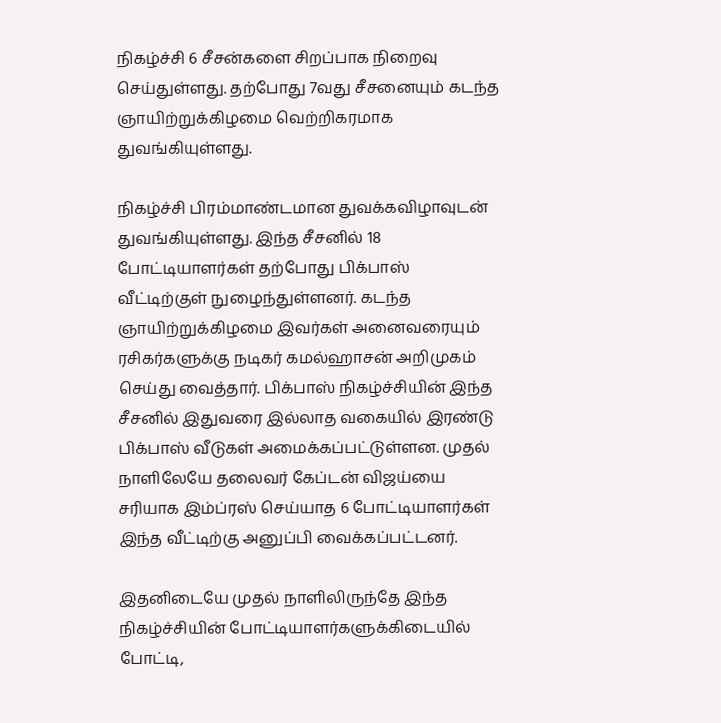நிகழ்ச்சி 6 சீசன்களை சிறப்பாக நிறைவு செய்துள்ளது. தற்போது 7வது சீசனையும் கடந்த ஞாயிற்றுக்கிழமை வெற்றிகரமாக துவங்கியுள்ளது.

நிகழ்ச்சி பிரம்மாண்டமான துவக்கவிழாவுடன் துவங்கியுள்ளது. இந்த சீசனில் 18 போட்டியாளர்கள் தற்போது பிக்பாஸ் வீட்டிற்குள் நுழைந்துள்ளனர். கடந்த ஞாயிற்றுக்கிழமை இவர்கள் அனைவரையும் ரசிகர்களுக்கு நடிகர் கமல்ஹாசன் அறிமுகம் செய்து வைத்தார். பிக்பாஸ் நிகழ்ச்சியின் இந்த சீசனில் இதுவரை இல்லாத வகையில் இரண்டு பிக்பாஸ் வீடுகள் அமைக்கப்பட்டுள்ளன. முதல் நாளிலேயே தலைவர் கேப்டன் விஜய்யை சரியாக இம்ப்ரஸ் செய்யாத 6 போட்டியாளர்கள் இந்த வீட்டிற்கு அனுப்பி வைக்கப்பட்டனர்.

இதனிடையே முதல் நாளிலிருந்தே இந்த நிகழ்ச்சியின் போட்டியாளர்களுக்கிடையில் போட்டி,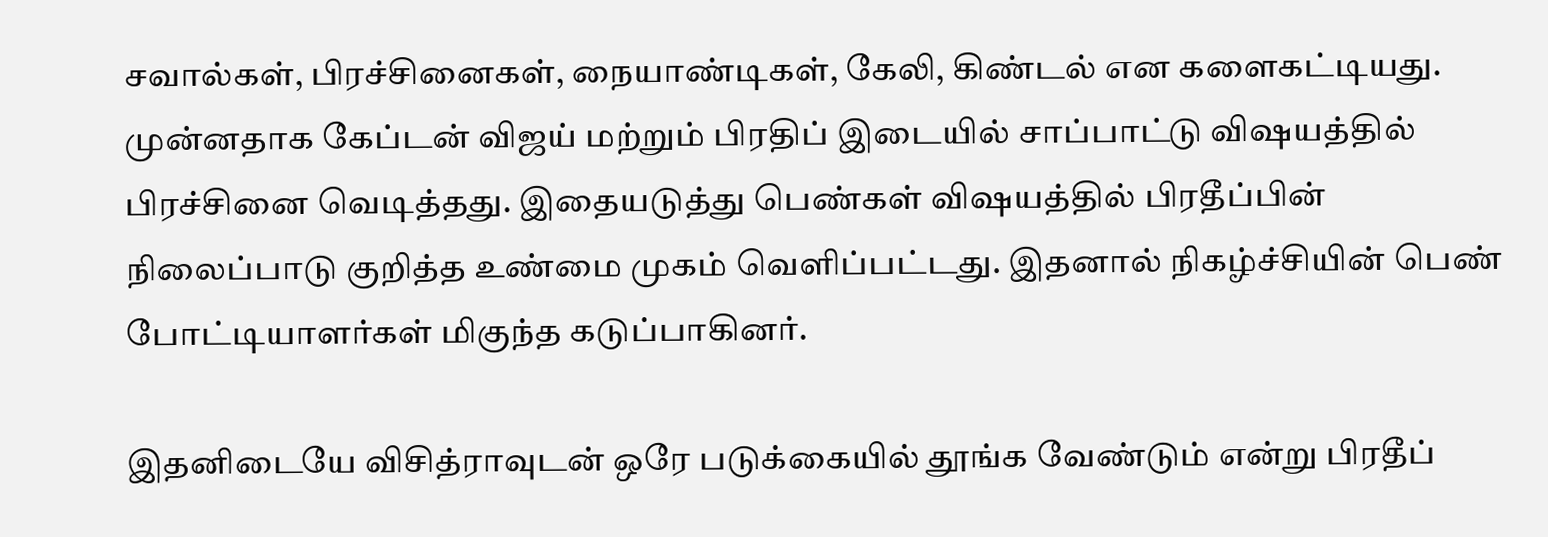சவால்கள், பிரச்சினைகள், நையாண்டிகள், கேலி, கிண்டல் என களைகட்டியது. முன்னதாக கேப்டன் விஜய் மற்றும் பிரதிப் இடையில் சாப்பாட்டு விஷயத்தில் பிரச்சினை வெடித்தது. இதையடுத்து பெண்கள் விஷயத்தில் பிரதீப்பின் நிலைப்பாடு குறித்த உண்மை முகம் வெளிப்பட்டது. இதனால் நிகழ்ச்சியின் பெண் போட்டியாளர்கள் மிகுந்த கடுப்பாகினர்.

இதனிடையே விசித்ராவுடன் ஒரே படுக்கையில் தூங்க வேண்டும் என்று பிரதீப்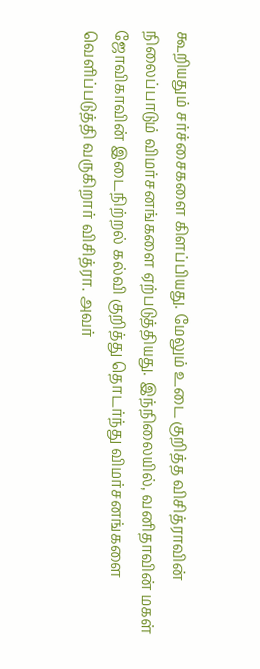கூறியதும் சர்ச்சைகளை கிளப்பியது. மேலும் உடை குறித்த விசித்ராவின் நிலைப்பாடும் விமர்சனங்களை ஏற்படுத்தியது. இந்நிலையில், வனிதாவின் மகள் ஜோவிகாவின் இடைநிற்றல் கல்வி குறித்து தொடர்ந்து விமர்சனங்களை வெளிப்படுத்தி வருகிறார் விசித்ரா. அவர்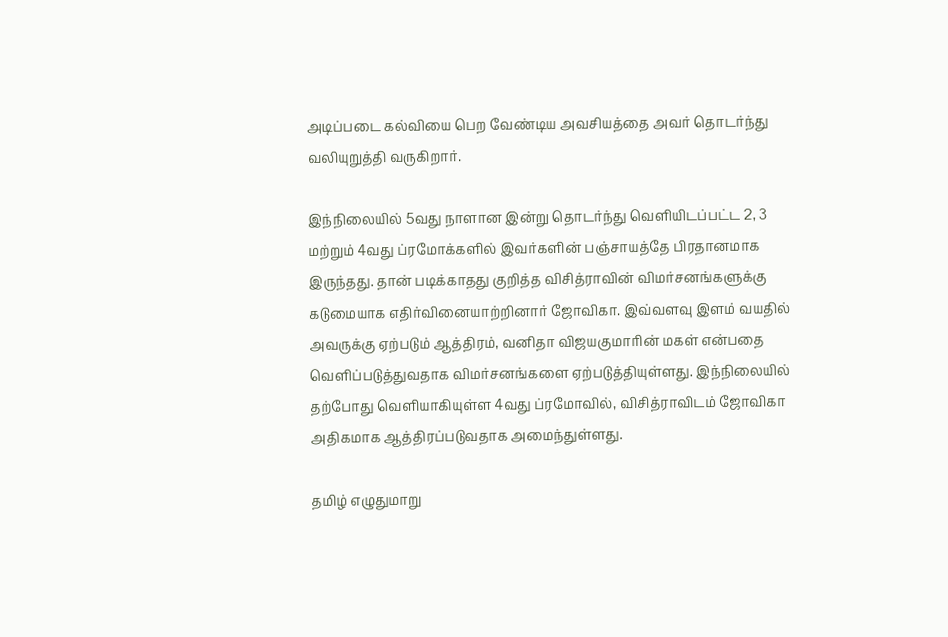அடிப்படை கல்வியை பெற வேண்டிய அவசியத்தை அவர் தொடர்ந்து வலியுறுத்தி வருகிறார்.

இந்நிலையில் 5வது நாளான இன்று தொடர்ந்து வெளியிடப்பட்ட 2, 3 மற்றும் 4வது ப்ரமோக்களில் இவர்களின் பஞ்சாயத்தே பிரதானமாக இருந்தது. தான் படிக்காதது குறித்த விசித்ராவின் விமர்சனங்களுக்கு கடுமையாக எதிர்வினையாற்றினார் ஜோவிகா. இவ்வளவு இளம் வயதில் அவருக்கு ஏற்படும் ஆத்திரம், வனிதா விஜயகுமாரின் மகள் என்பதை வெளிப்படுத்துவதாக விமர்சனங்களை ஏற்படுத்தியுள்ளது. இந்நிலையில் தற்போது வெளியாகியுள்ள 4வது ப்ரமோவில், விசித்ராவிடம் ஜோவிகா அதிகமாக ஆத்திரப்படுவதாக அமைந்துள்ளது.

தமிழ் எழுதுமாறு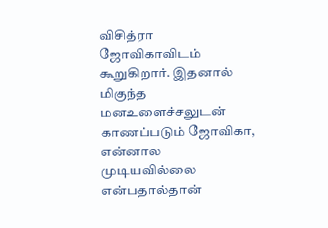விசித்ரா ஜோவிகாவிடம் கூறுகிறார். இதனால் மிகுந்த மனஉளைச்சலுடன் காணப்படும் ஜோவிகா, என்னால முடியவில்லை என்பதால்தான்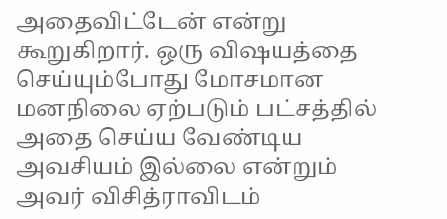அதைவிட்டேன் என்று கூறுகிறார். ஒரு விஷயத்தை செய்யும்போது மோசமான மனநிலை ஏற்படும் பட்சத்தில் அதை செய்ய வேண்டிய அவசியம் இல்லை என்றும் அவர் விசித்ராவிடம்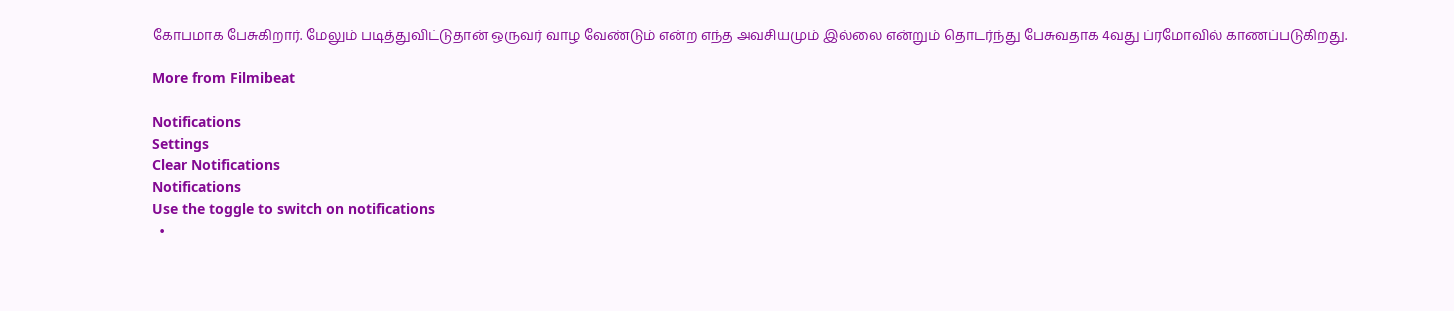கோபமாக பேசுகிறார். மேலும் படித்துவிட்டுதான் ஒருவர் வாழ வேண்டும் என்ற எந்த அவசியமும் இல்லை என்றும் தொடர்ந்து பேசுவதாக 4வது ப்ரமோவில் காணப்படுகிறது.

More from Filmibeat

Notifications
Settings
Clear Notifications
Notifications
Use the toggle to switch on notifications
  •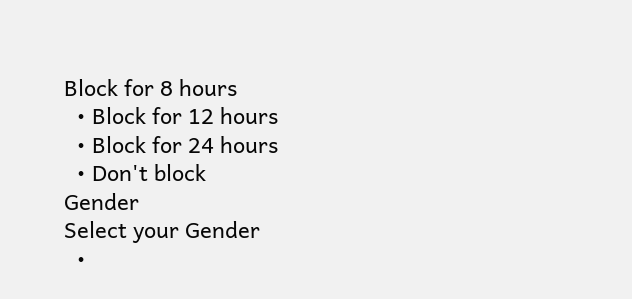Block for 8 hours
  • Block for 12 hours
  • Block for 24 hours
  • Don't block
Gender
Select your Gender
  •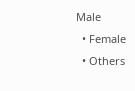Male
  • Female
  • Others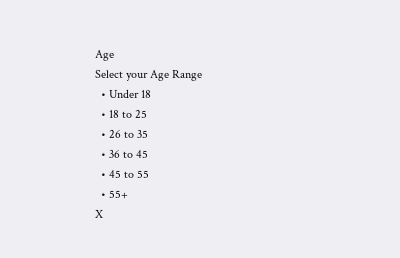Age
Select your Age Range
  • Under 18
  • 18 to 25
  • 26 to 35
  • 36 to 45
  • 45 to 55
  • 55+
X